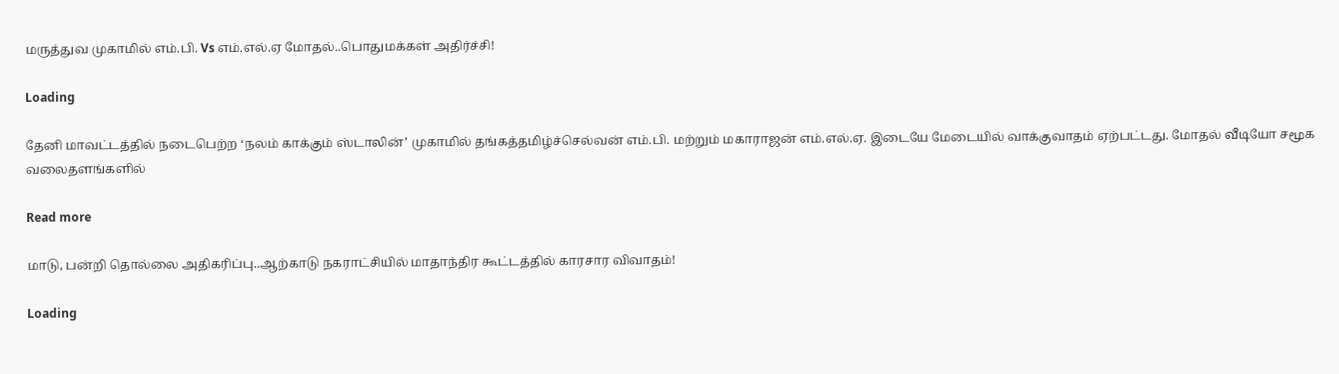மருத்துவ முகாமில் எம்.பி. Vs எம்.எல்.ஏ மோதல்..பொதுமக்கள் அதிர்ச்சி!

Loading

தேனி மாவட்டத்தில் நடைபெற்ற ‘நலம் காக்கும் ஸ்டாலின்’ முகாமில் தங்கத்தமிழ்ச்செல்வன் எம்.பி. மற்றும் மகாராஜன் எம்.எல்.ஏ. இடையே மேடையில் வாக்குவாதம் ஏற்பட்டது. மோதல் வீடியோ சமூக வலைதளங்களில்

Read more

மாடு, பன்றி தொல்லை அதிகரிப்பு..ஆற்காடு நகராட்சியில் மாதாந்திர கூட்டத்தில் காரசார விவாதம்!

Loading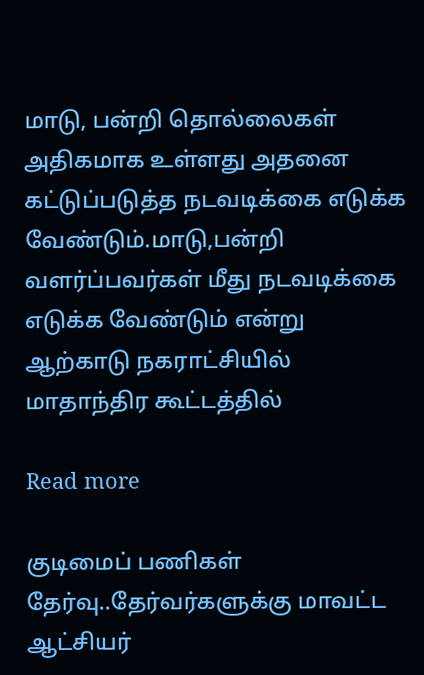மாடு, பன்றி தொல்லைகள் அதிகமாக உள்ளது அதனை கட்டுப்படுத்த நடவடிக்கை எடுக்க வேண்டும்.மாடு,பன்றி வளர்ப்பவர்கள் மீது நடவடிக்கை எடுக்க வேண்டும் என்று ஆற்காடு நகராட்சியில் மாதாந்திர கூட்டத்தில்

Read more

குடிமைப் பணிகள் தேர்வு..தேர்வர்களுக்கு மாவட்ட ஆட்சியர்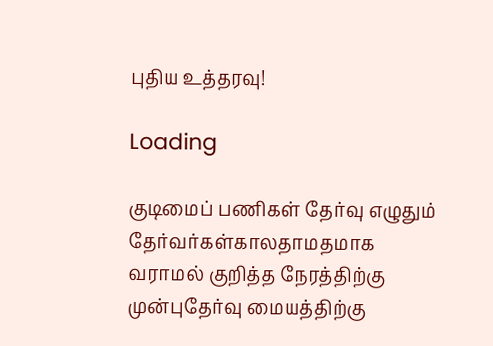புதிய உத்தரவு!

Loading

குடிமைப் பணிகள் தேர்வு எழுதும் தேர்வர்கள்காலதாமதமாக வராமல் குறித்த நேரத்திற்கு முன்புதேர்வு மையத்திற்கு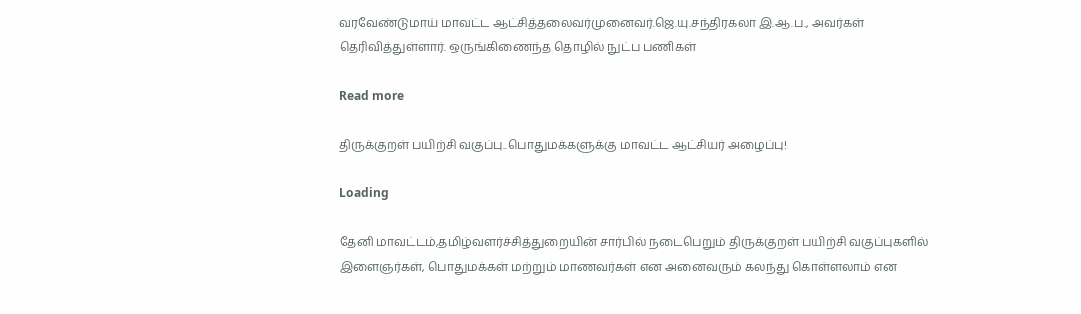வரவேண்டுமாய் மாவட்ட ஆட்சித்தலைவர்முனைவர்.ஜெ.யு.சந்திரகலா இ.ஆ.ப., அவர்கள் தெரிவித்துள்ளார். ஒருங்கிணைந்த தொழில் நுட்ப பணிகள்

Read more

திருக்குறள் பயிற்சி வகுப்பு..பொதுமக்களுக்கு மாவட்ட ஆட்சியர் அழைப்பு!

Loading

தேனி மாவட்டம்,தமிழ்வளர்ச்சித்துறையின் சார்பில் நடைபெறும் திருக்குறள் பயிற்சி வகுப்புகளில் இளைஞர்கள், பொதுமக்கள் மற்றும் மாணவர்கள் என அனைவரும் கலந்து கொள்ளலாம் என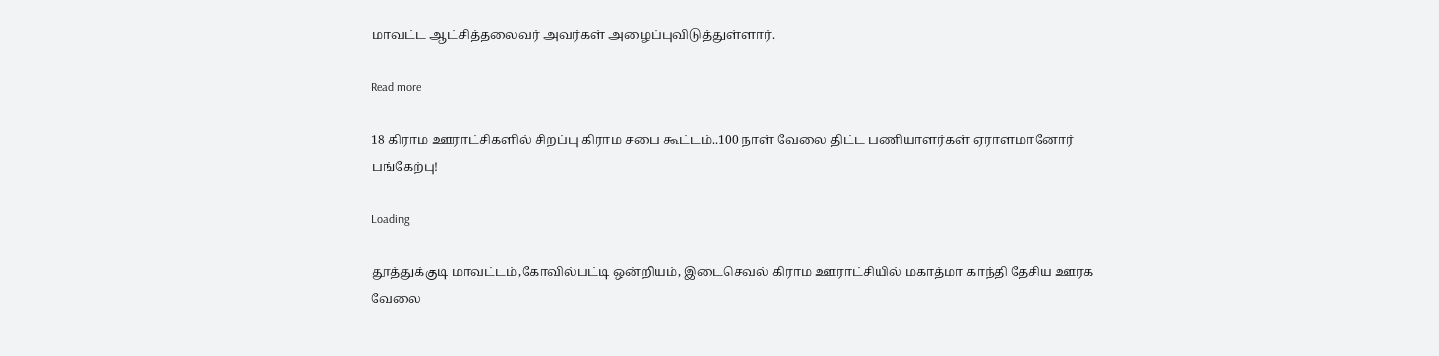மாவட்ட ஆட்சித்தலைவர் அவர்கள் அழைப்புவிடுத்துள்ளார்.

Read more

18 கிராம ஊராட்சிகளில் சிறப்பு கிராம சபை கூட்டம்..100 நாள் வேலை திட்ட பணியாளர்கள் ஏராளமானோர் பங்கேற்பு!

Loading

தூத்துக்குடி மாவட்டம்,கோவில்பட்டி ஒன்றியம், இடைசெவல் கிராம ஊராட்சியில் மகாத்மா காந்தி தேசிய ஊரக வேலை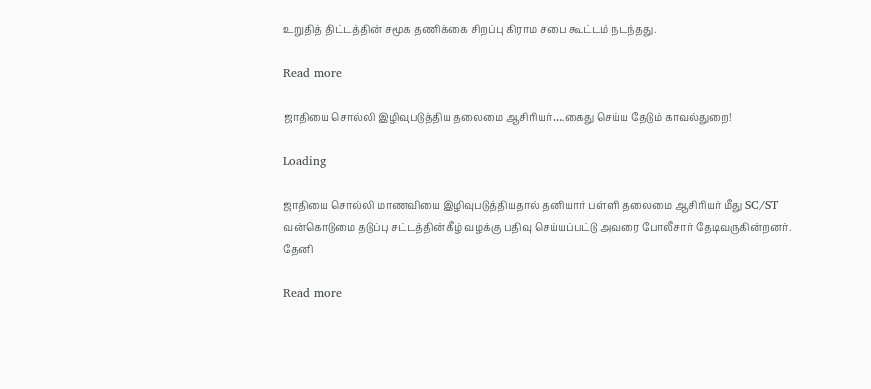உறுதித் திட்டத்தின் சமூக தணிக்கை சிறப்பு கிராம சபை கூட்டம் நடந்தது.

Read more

ஜாதியை சொல்லி இழிவுபடுத்திய தலைமை ஆசிரியர்….கைது செய்ய தேடும் காவல்துறை!

Loading

ஜாதியை சொல்லி மாணவியை இழிவுபடுத்தியதால் தனியார் பள்ளி தலைமை ஆசிரியர் மீது SC/ST வன்கொடுமை தடுப்பு சட்டத்தின்கீழ் வழக்கு பதிவு செய்யப்பட்டு அவரை போலீசார் தேடிவருகின்றனர். தேனி

Read more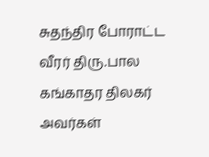சுதந்திர போராட்ட வீரர் திரு.பால கங்காதர திலகர் அவர்கள்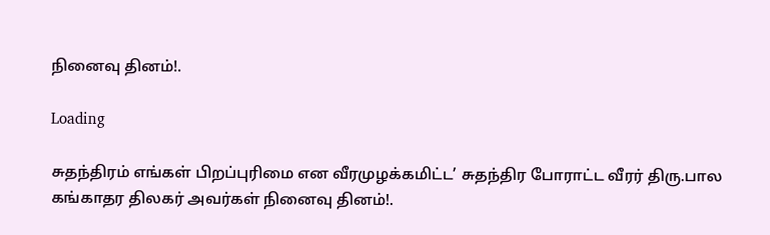நினைவு தினம்!.

Loading

சுதந்திரம் எங்கள் பிறப்புரிமை என வீரமுழக்கமிட்ட’ சுதந்திர போராட்ட வீரர் திரு.பால கங்காதர திலகர் அவர்கள் நினைவு தினம்!.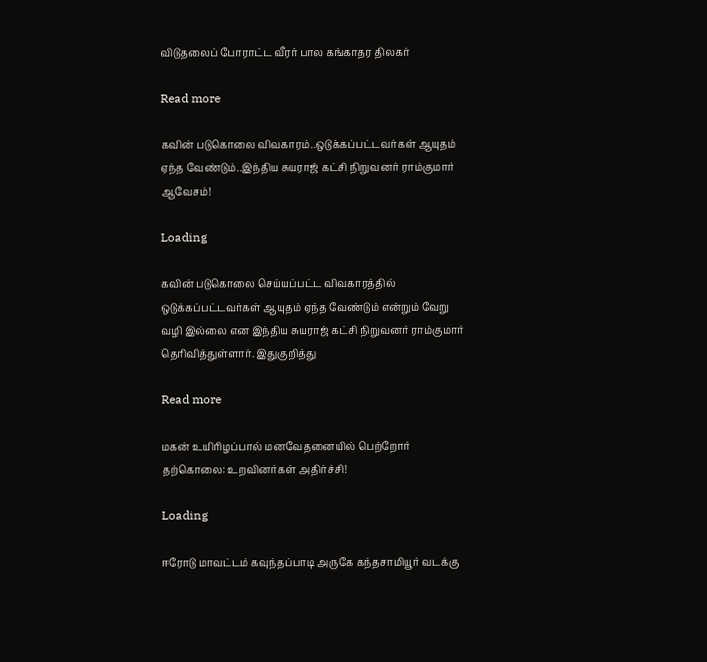விடுதலைப் போராட்ட வீரர் பால கங்காதர திலகர்

Read more

கவின் படுகொலை விவகாரம்..ஒடுக்கப்பட்டவர்கள் ஆயுதம் ஏந்த வேண்டும்..இந்திய சுயராஜ் கட்சி நிறுவனர் ராம்குமார் ஆவேசம்!

Loading

கவின் படுகொலை செய்யப்பட்ட விவகாரத்தில் ஒடுக்கப்பட்டவர்கள் ஆயுதம் ஏந்த வேண்டும் என்றும் வேறு வழி இல்லை என இந்திய சுயராஜ் கட்சி நிறுவனர் ராம்குமார் தெரிவித்துள்ளார். இதுகுறித்து

Read more

மகன் உயிரிழப்பால் மனவேதனையில் பெற்றோர் தற்கொலை: உறவினர்கள் அதிர்ச்சி!

Loading

ஈரோடு மாவட்டம் கவுந்தப்பாடி அருகே கந்தசாமியூர் வடக்கு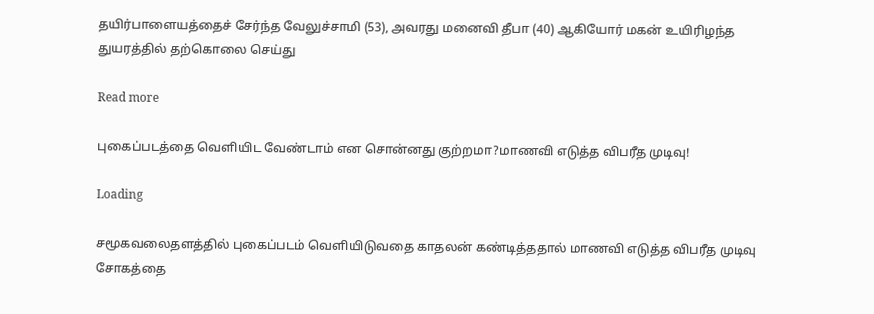தயிர்பாளையத்தைச் சேர்ந்த வேலுச்சாமி (53), அவரது மனைவி தீபா (40) ஆகியோர் மகன் உயிரிழந்த துயரத்தில் தற்கொலை செய்து

Read more

புகைப்படத்தை வெளியிட வேண்டாம் என சொன்னது குற்றமா?மாணவி எடுத்த விபரீத முடிவு!

Loading

சமூகவலைதளத்தில் புகைப்படம் வெளியிடுவதை காதலன் கண்டித்ததால் மாணவி எடுத்த விபரீத முடிவு சோகத்தை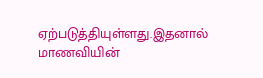ஏற்படுத்தியுள்ளது.இதனால் மாணவியின்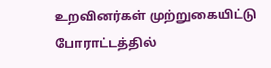உறவினர்கள் முற்றுகையிட்டு போராட்டத்தில்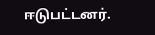ஈடுபட்டனர்.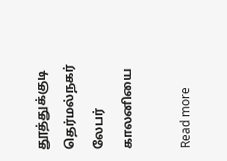தூத்துக்குடி தெர்மல்நகர் லேபர் காலனியை

Read more